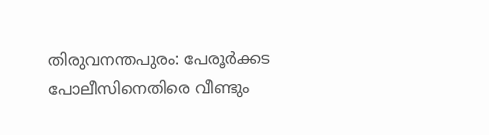തിരുവനന്തപുരം: പേരൂർക്കട പോലീസിനെതിരെ വീണ്ടും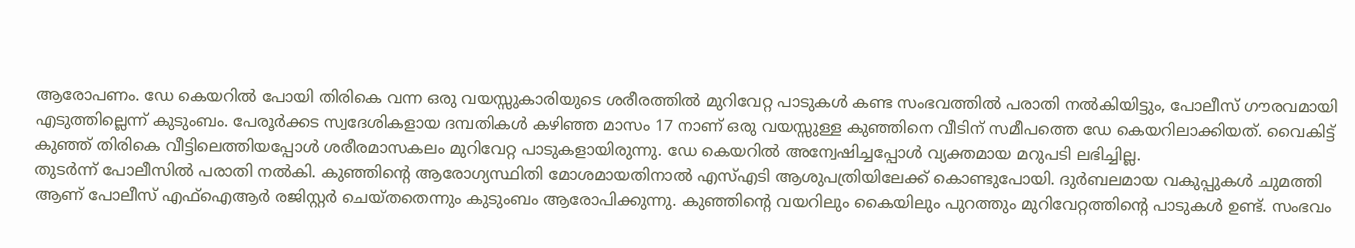ആരോപണം. ഡേ കെയറിൽ പോയി തിരികെ വന്ന ഒരു വയസ്സുകാരിയുടെ ശരീരത്തിൽ മുറിവേറ്റ പാടുകൾ കണ്ട സംഭവത്തിൽ പരാതി നൽകിയിട്ടും, പോലീസ് ഗൗരവമായി എടുത്തില്ലെന്ന് കുടുംബം. പേരൂർക്കട സ്വദേശികളായ ദമ്പതികൾ കഴിഞ്ഞ മാസം 17 നാണ് ഒരു വയസ്സുള്ള കുഞ്ഞിനെ വീടിന് സമീപത്തെ ഡേ കെയറിലാക്കിയത്. വൈകിട്ട് കുഞ്ഞ് തിരികെ വീട്ടിലെത്തിയപ്പോൾ ശരീരമാസകലം മുറിവേറ്റ പാടുകളായിരുന്നു. ഡേ കെയറിൽ അന്വേഷിച്ചപ്പോൾ വ്യക്തമായ മറുപടി ലഭിച്ചില്ല.
തുടർന്ന് പോലീസിൽ പരാതി നൽകി. കുഞ്ഞിന്റെ ആരോഗ്യസ്ഥിതി മോശമായതിനാൽ എസ്എടി ആശുപത്രിയിലേക്ക് കൊണ്ടുപോയി. ദുർബലമായ വകുപ്പുകൾ ചുമത്തി ആണ് പോലീസ് എഫ്ഐആർ രജിസ്റ്റർ ചെയ്തതെന്നും കുടുംബം ആരോപിക്കുന്നു. കുഞ്ഞിന്റെ വയറിലും കൈയിലും പുറത്തും മുറിവേറ്റത്തിന്റെ പാടുകൾ ഉണ്ട്. സംഭവം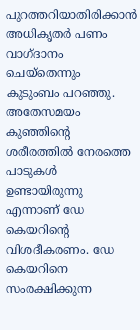പുറത്തറിയാതിരിക്കാൻ അധികൃതർ പണം വാഗ്ദാനം ചെയ്തെന്നും കുടുംബം പറഞ്ഞു.
അതേസമയം കുഞ്ഞിന്റെ ശരീരത്തിൽ നേരത്തെ പാടുകൾ ഉണ്ടായിരുന്നു എന്നാണ് ഡേ കെയറിന്റെ വിശദീകരണം. ഡേ കെയറിനെ സംരക്ഷിക്കുന്ന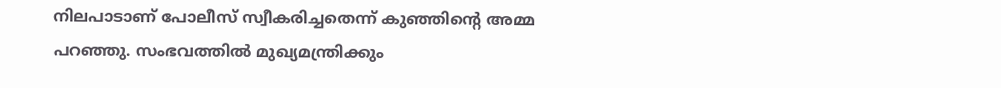നിലപാടാണ് പോലീസ് സ്വീകരിച്ചതെന്ന് കുഞ്ഞിന്റെ അമ്മ പറഞ്ഞു. സംഭവത്തിൽ മുഖ്യമന്ത്രിക്കും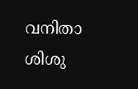വനിതാ ശിശു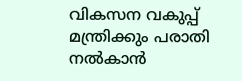വികസന വകുപ്പ് മന്ത്രിക്കും പരാതി നൽകാൻ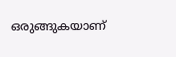ഒരുങ്ങുകയാണ്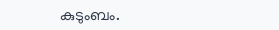കുടുംബം.